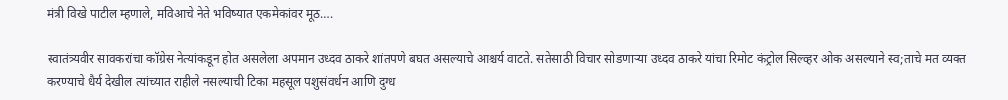मंत्री विखे पाटील म्हणाले, मविआचे नेते भविष्यात एकमेकांवर मूठ….

स्वातंत्र्यवीर सावकरांचा कॉग्रेस नेत्यांकडून होत असलेला अपमान उध्दव ठाकरे शांतपणे बघत असल्याचे आश्चर्य वाटते. सतेसाठी विचार सोडणाऱ्या उध्दव ठाकरे यांचा रिमोट कंट्रोल सिल्व्हर ओक असल्याने स्व;ताचे मत व्यक्त करण्याचे धैर्य देखील त्यांच्यात राहीले नसल्याची टिका महसूल पशुसंवर्धन आणि दुग्ध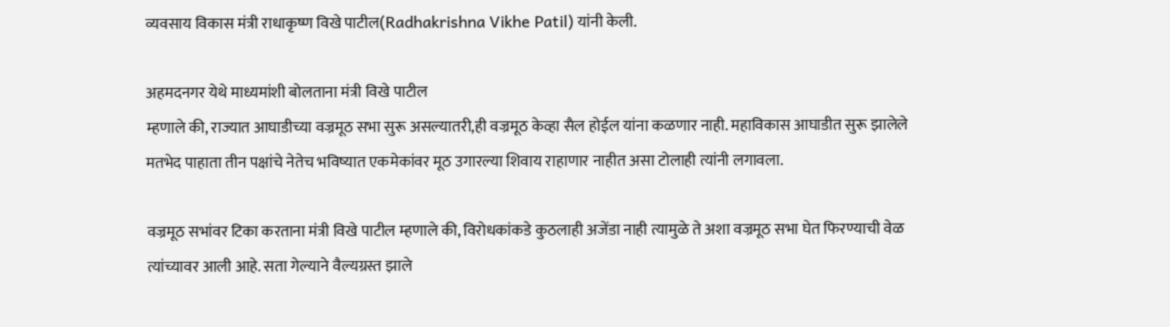व्यवसाय विकास मंत्री राधाकृष्ण विखे पाटील(Radhakrishna Vikhe Patil) यांनी केली.

अहमदनगर येथे माध्यमांशी बोलताना मंत्री विखे पाटील
म्हणाले की, राज्यात आघाडीच्या वज्रमूठ सभा सुरू असल्यातरी,ही वज्रमूठ केव्हा सैल होईल यांना कळणार नाही. महाविकास आघाडीत सुरू झालेले मतभेद पाहाता तीन पक्षांचे नेतेच भविष्यात एकमेकांवर मूठ उगारल्या शिवाय राहाणार नाहीत असा टोलाही त्यांनी लगावला.

वज्रमूठ सभांवर टिका करताना मंत्री विखे पाटील म्हणाले की, विरोधकांकडे कुठलाही अजेंडा नाही त्यामुळे ते अशा वज्रमूठ सभा घेत फिरण्याची वेळ त्यांच्यावर आली आहे. सता गेल्याने वैल्यग्रस्त झाले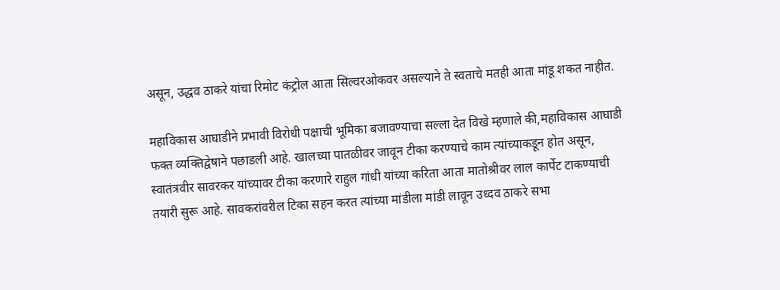असून, उद्धव ठाकरे यांचा रिमोट कंट्रोल आता सिल्वरओकवर असल्याने ते स्वताचे मतही आता मांडू शकत नाहीत.

महाविकास आघाडीने प्रभावी विरोधी पक्षाची भूमिका बजावण्याचा सल्ला देत विखे म्हणाले की,महाविकास आघाडी फक्त व्यक्तिद्वेषाने पछाडली आहे. खालच्या पातळीवर जावून टीका करण्याचे काम त्यांच्याकडून होत असून, स्वातंत्रवीर सावरकर यांच्यावर टीका करणारे राहुल गांधी यांच्या करिता आता मातोश्रीवर लाल कार्पेट टाकण्याची तयारी सुरू आहे. सावकरांवरील टिका सहन करत त्यांच्या मांडीला मांडी लावून उध्दव ठाकरे सभा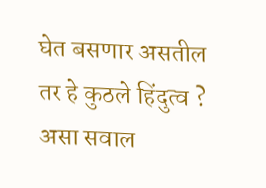घेत बसणार असतील तर हे कुठले हिंदुत्व ? असा सवाल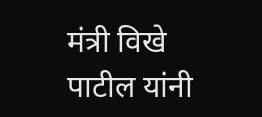मंत्री विखे पाटील यांनी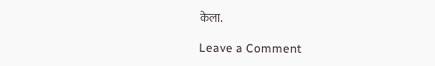केला.

Leave a Comment